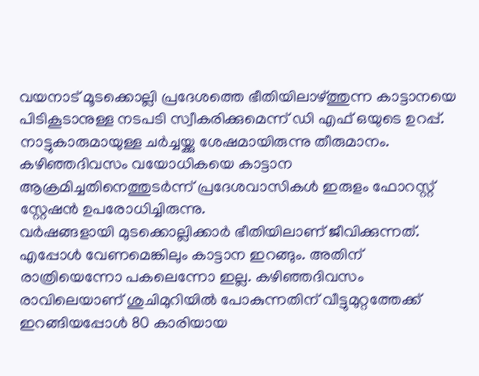വയനാട് മൂടക്കൊല്ലി പ്രദേശത്തെ ഭീതിയിലാഴ്ത്തുന്ന കാട്ടാനയെ പിടികൂടാനുള്ള നടപടി സ്വീകരിക്കുമെന്ന് ഡി എഫ് ഒയുടെ ഉറപ്പ്. നാട്ടുകാരുമായുള്ള ചർച്ചയ്ക്കു ശേഷമായിരുന്നു തീരുമാനം. കഴിഞ്ഞദിവസം വയോധികയെ കാട്ടാന ആക്രമിച്ചതിനെത്തുടർന്ന് പ്രദേശവാസികൾ ഇരുളം ഫോറസ്റ്റ് സ്റ്റേഷൻ ഉപരോധിച്ചിരുന്നു.
വർഷങ്ങളായി മുടക്കൊല്ലിക്കാർ ഭീതിയിലാണ് ജീവിക്കുന്നത്. എപ്പോൾ വേണമെങ്കിലും കാട്ടാന ഇറങ്ങും. അതിന് രാത്രിയെന്നോ പകലെന്നോ ഇല്ല. കഴിഞ്ഞദിവസം രാവിലെയാണ് ശുചിമുറിയിൽ പോകുന്നതിന് വീട്ടുമുറ്റത്തേക്ക് ഇറങ്ങിയപ്പോൾ 80 കാരിയായ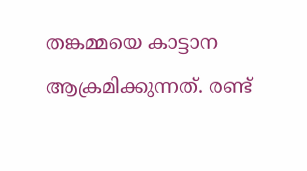തങ്കമ്മയെ കാട്ടാന ആക്രമിക്കുന്നത്. രണ്ട്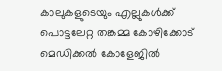കാലുകളുടെയും എല്ലുകൾക്ക് പൊട്ടലേറ്റ തങ്കമ്മ കോഴിക്കോട് മെഡിക്കൽ കോളേജിൽ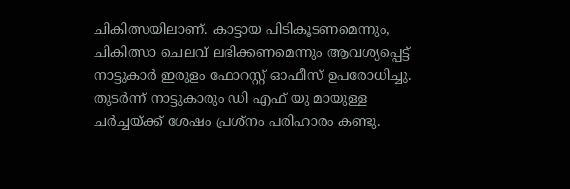ചികിത്സയിലാണ്. കാട്ടായ പിടികൂടണമെന്നും, ചികിത്സാ ചെലവ് ലഭിക്കണമെന്നും ആവശ്യപ്പെട്ട് നാട്ടുകാർ ഇരുളം ഫോറസ്റ്റ് ഓഫീസ് ഉപരോധിച്ചു. തുടർന്ന് നാട്ടുകാരും ഡി എഫ് യു മായുള്ള ചർച്ചയ്ക്ക് ശേഷം പ്രശ്നം പരിഹാരം കണ്ടു.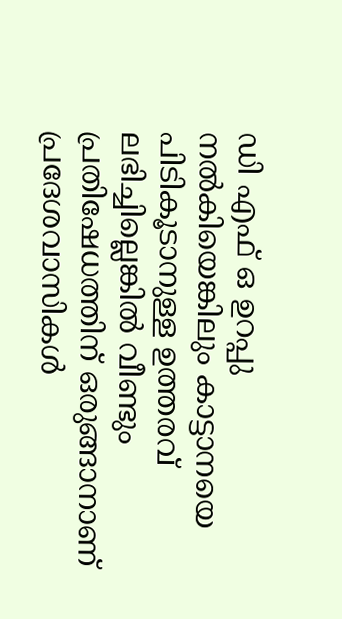ഡി എഫ് ഒ ഉറപ്പു നൽകിയെങ്കിലും കാട്ടാനയെ പിടികൂടാനുള്ള ഉത്തരവ് ലഭിച്ചില്ലെങ്കിൽ വീണ്ടും പ്രതിഷേധത്തിന് ഒരുങ്ങാനാണ് പ്രദേശവാസികൾ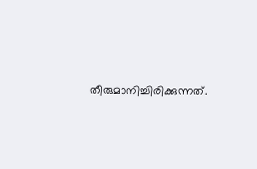തീരുമാനിച്ചിരിക്കുന്നത്.